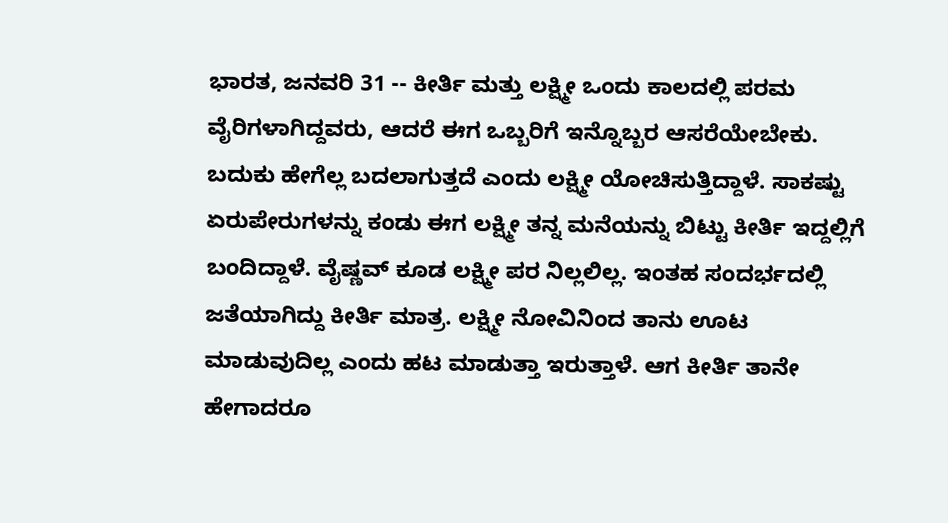ಭಾರತ, ಜನವರಿ 31 -- ಕೀರ್ತಿ ಮತ್ತು ಲಕ್ಷ್ಮೀ ಒಂದು ಕಾಲದಲ್ಲಿ ಪರಮ ವೈರಿಗಳಾಗಿದ್ದವರು, ಆದರೆ ಈಗ ಒಬ್ಬರಿಗೆ ಇನ್ನೊಬ್ಬರ ಆಸರೆಯೇಬೇಕು. ಬದುಕು ಹೇಗೆಲ್ಲ ಬದಲಾಗುತ್ತದೆ ಎಂದು ಲಕ್ಷ್ಮೀ ಯೋಚಿಸುತ್ತಿದ್ದಾಳೆ. ಸಾಕಷ್ಟು ಏರುಪೇರುಗಳನ್ನು ಕಂಡು ಈಗ ಲಕ್ಷ್ಮೀ ತನ್ನ ಮನೆಯನ್ನು ಬಿಟ್ಟು ಕೀರ್ತಿ ಇದ್ದಲ್ಲಿಗೆ ಬಂದಿದ್ದಾಳೆ. ವೈಷ್ಣವ್ ಕೂಡ ಲಕ್ಷ್ಮೀ ಪರ ನಿಲ್ಲಲಿಲ್ಲ. ಇಂತಹ ಸಂದರ್ಭದಲ್ಲಿ ಜತೆಯಾಗಿದ್ದು ಕೀರ್ತಿ ಮಾತ್ರ. ಲಕ್ಷ್ಮೀ ನೋವಿನಿಂದ ತಾನು ಊಟ ಮಾಡುವುದಿಲ್ಲ ಎಂದು ಹಟ ಮಾಡುತ್ತಾ ಇರುತ್ತಾಳೆ. ಆಗ ಕೀರ್ತಿ ತಾನೇ ಹೇಗಾದರೂ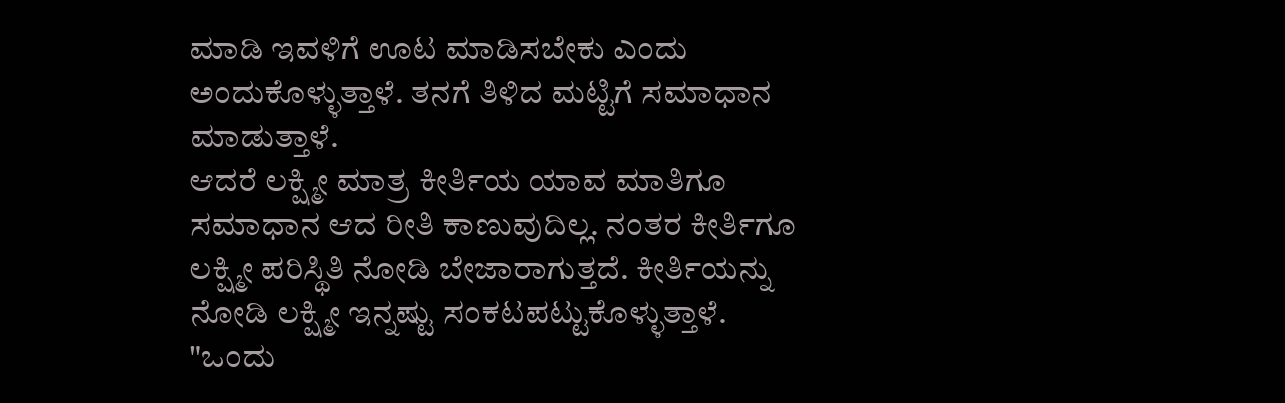ಮಾಡಿ ಇವಳಿಗೆ ಊಟ ಮಾಡಿಸಬೇಕು ಎಂದು ಅಂದುಕೊಳ್ಳುತ್ತಾಳೆ. ತನಗೆ ತಿಳಿದ ಮಟ್ಟಿಗೆ ಸಮಾಧಾನ ಮಾಡುತ್ತಾಳೆ.
ಆದರೆ ಲಕ್ಷ್ಮೀ ಮಾತ್ರ ಕೀರ್ತಿಯ ಯಾವ ಮಾತಿಗೂ ಸಮಾಧಾನ ಆದ ರೀತಿ ಕಾಣುವುದಿಲ್ಲ. ನಂತರ ಕೀರ್ತಿಗೂ ಲಕ್ಷ್ಮೀ ಪರಿಸ್ಥಿತಿ ನೋಡಿ ಬೇಜಾರಾಗುತ್ತದೆ. ಕೀರ್ತಿಯನ್ನು ನೋಡಿ ಲಕ್ಷ್ಮೀ ಇನ್ನಷ್ಟು ಸಂಕಟಪಟ್ಟುಕೊಳ್ಳುತ್ತಾಳೆ. "ಒಂದು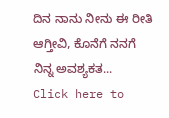ದಿನ ನಾನು ನೀನು ಈ ರೀತಿ ಆಗ್ತೀವಿ, ಕೊನೆಗೆ ನನಗೆ ನಿನ್ನ ಅವಶ್ಯಕತ...
Click here to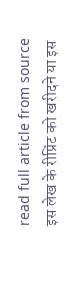read full article from source
इस लेख के रीप्रिंट को खरीदने या इस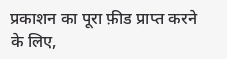प्रकाशन का पूरा फ़ीड प्राप्त करने के लिए,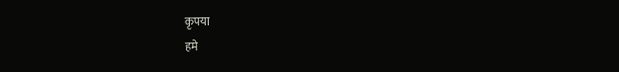कृपया
हमे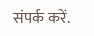संपर्क करें.